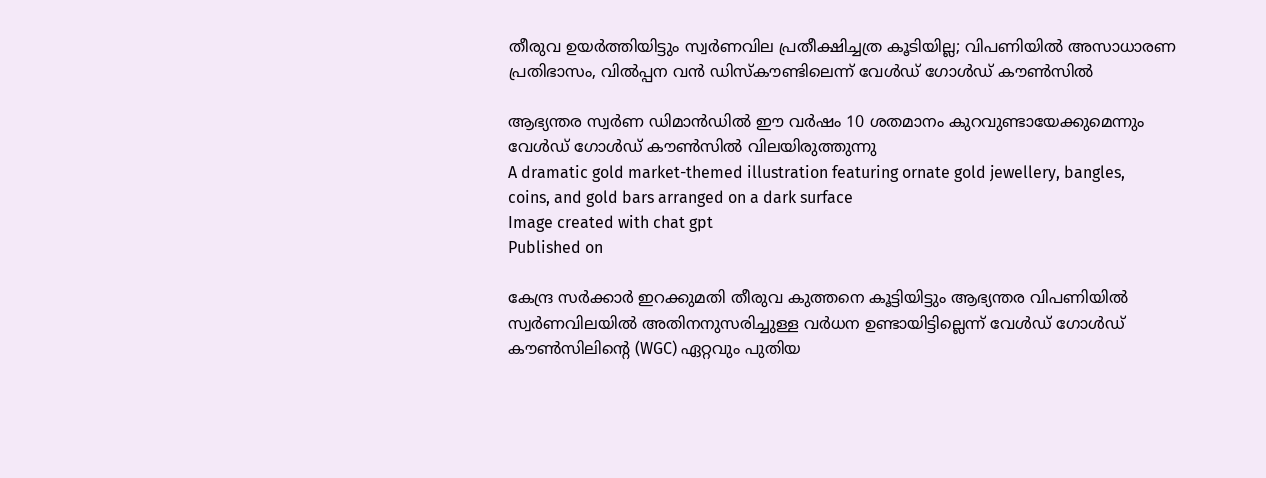തീരുവ ഉയര്‍ത്തിയിട്ടും സ്വര്‍ണവില പ്രതീക്ഷിച്ചത്ര കൂടിയില്ല; വിപണിയില്‍ അസാധാരണ പ്രതിഭാസം, വില്‍പ്പന വന്‍ ഡിസ്‌കൗണ്ടിലെന്ന് വേൾഡ് ഗോൾഡ് കൗൺസിൽ

ആഭ്യന്തര സ്വര്‍ണ ഡിമാന്‍ഡില്‍ ഈ വര്‍ഷം 10 ശതമാനം കുറവുണ്ടായേക്കുമെന്നും വേള്‍ഡ് ഗോള്‍ഡ് കൗണ്‍സില്‍ വിലയിരുത്തുന്നു
A dramatic gold market-themed illustration featuring ornate gold jewellery, bangles, coins, and gold bars arranged on a dark surface
Image created with chat gpt
Published on

കേന്ദ്ര സര്‍ക്കാര്‍ ഇറക്കുമതി തീരുവ കുത്തനെ കൂട്ടിയിട്ടും ആഭ്യന്തര വിപണിയില്‍ സ്വര്‍ണവിലയില്‍ അതിനനുസരിച്ചുള്ള വര്‍ധന ഉണ്ടായിട്ടില്ലെന്ന് വേള്‍ഡ് ഗോള്‍ഡ് കൗണ്‍സിലിന്റെ (WGC) ഏറ്റവും പുതിയ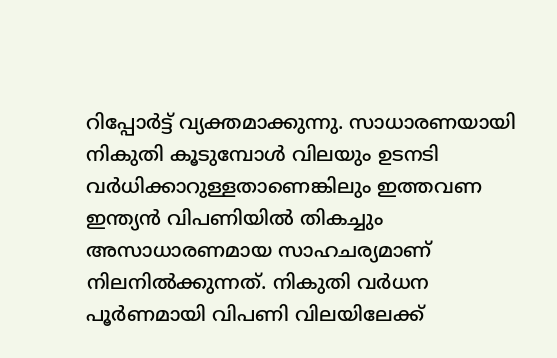റിപ്പോര്‍ട്ട് വ്യക്തമാക്കുന്നു. സാധാരണയായി നികുതി കൂടുമ്പോള്‍ വിലയും ഉടനടി വര്‍ധിക്കാറുള്ളതാണെങ്കിലും ഇത്തവണ ഇന്ത്യന്‍ വിപണിയില്‍ തികച്ചും അസാധാരണമായ സാഹചര്യമാണ് നിലനില്‍ക്കുന്നത്. നികുതി വര്‍ധന പൂര്‍ണമായി വിപണി വിലയിലേക്ക്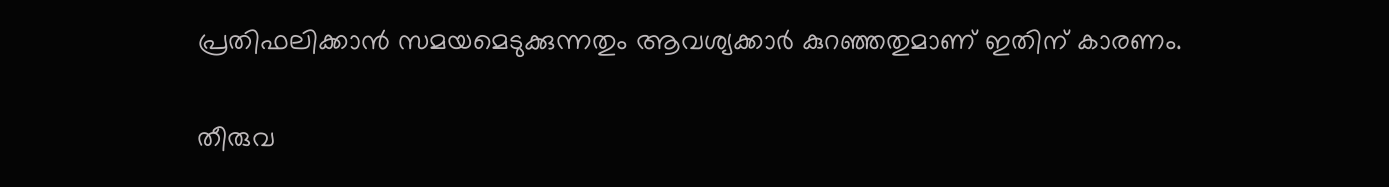പ്രതിഫലിക്കാന്‍ സമയമെടുക്കുന്നതും ആവശ്യക്കാര്‍ കുറഞ്ഞതുമാണ് ഇതിന് കാരണം.

തീരുവ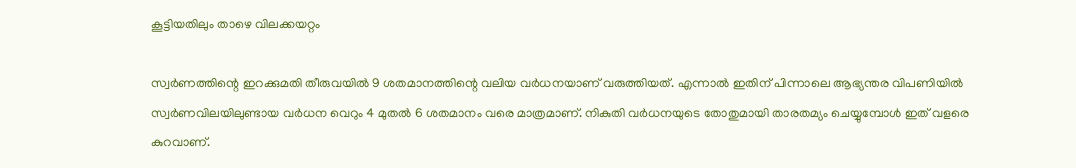കൂട്ടിയതിലും താഴെ വിലക്കയറ്റം

സ്വര്‍ണത്തിന്റെ ഇറക്കുമതി തീരുവയില്‍ 9 ശതമാനത്തിന്റെ വലിയ വര്‍ധനയാണ് വരുത്തിയത്. എന്നാല്‍ ഇതിന് പിന്നാലെ ആഭ്യന്തര വിപണിയില്‍ സ്വര്‍ണവിലയിലുണ്ടായ വര്‍ധന വെറും 4 മുതല്‍ 6 ശതമാനം വരെ മാത്രമാണ്. നികുതി വര്‍ധനയുടെ തോതുമായി താരതമ്യം ചെയ്യുമ്പോള്‍ ഇത് വളരെ കുറവാണ്.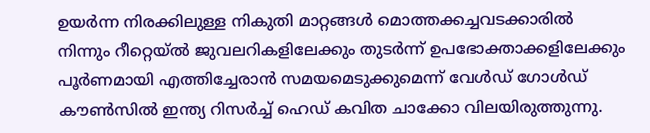ഉയര്‍ന്ന നിരക്കിലുള്ള നികുതി മാറ്റങ്ങള്‍ മൊത്തക്കച്ചവടക്കാരില്‍ നിന്നും റീറ്റെയ്ല്‍ ജുവലറികളിലേക്കും തുടര്‍ന്ന് ഉപഭോക്താക്കളിലേക്കും പൂര്‍ണമായി എത്തിച്ചേരാന്‍ സമയമെടുക്കുമെന്ന് വേള്‍ഡ് ഗോള്‍ഡ് കൗണ്‍സില്‍ ഇന്ത്യ റിസര്‍ച്ച് ഹെഡ് കവിത ചാക്കോ വിലയിരുത്തുന്നു.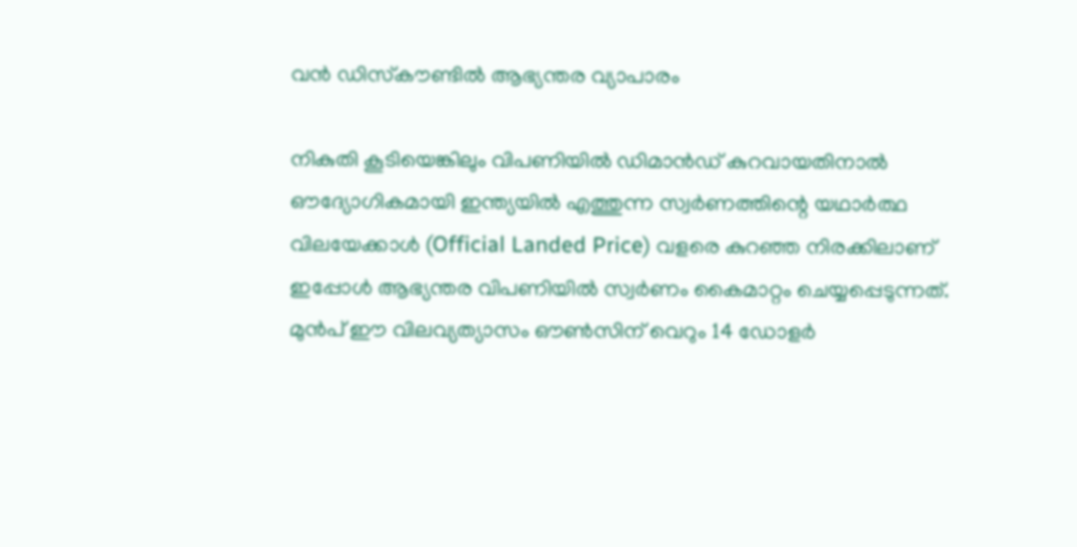വന്‍ ഡിസ്‌കൗണ്ടില്‍ ആഭ്യന്തര വ്യാപാരം

നികുതി കൂടിയെങ്കിലും വിപണിയില്‍ ഡിമാന്‍ഡ് കുറവായതിനാല്‍ ഔദ്യോഗികമായി ഇന്ത്യയില്‍ എത്തുന്ന സ്വര്‍ണത്തിന്റെ യഥാര്‍ത്ഥ വിലയേക്കാള്‍ (Official Landed Price) വളരെ കുറഞ്ഞ നിരക്കിലാണ് ഇപ്പോള്‍ ആഭ്യന്തര വിപണിയില്‍ സ്വര്‍ണം കൈമാറ്റം ചെയ്യപ്പെടുന്നത്. മുന്‍പ് ഈ വിലവ്യത്യാസം ഔണ്‍സിന് വെറും 14 ഡോളര്‍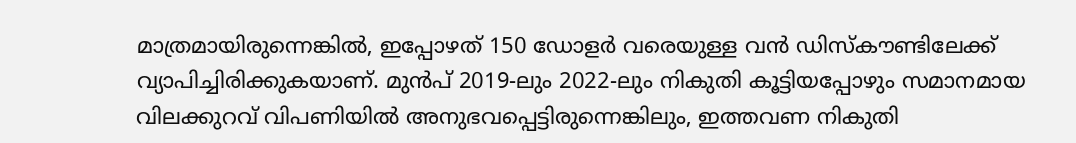മാത്രമായിരുന്നെങ്കില്‍, ഇപ്പോഴത് 150 ഡോളര്‍ വരെയുള്ള വന്‍ ഡിസ്‌കൗണ്ടിലേക്ക് വ്യാപിച്ചിരിക്കുകയാണ്. മുന്‍പ് 2019-ലും 2022-ലും നികുതി കൂട്ടിയപ്പോഴും സമാനമായ വിലക്കുറവ് വിപണിയില്‍ അനുഭവപ്പെട്ടിരുന്നെങ്കിലും, ഇത്തവണ നികുതി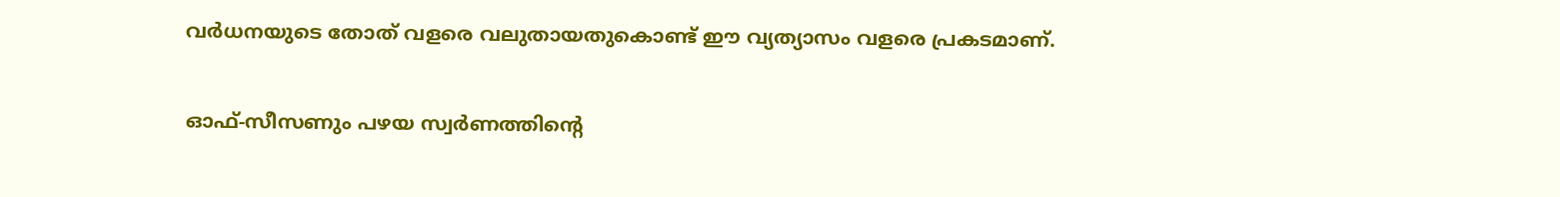വര്‍ധനയുടെ തോത് വളരെ വലുതായതുകൊണ്ട് ഈ വ്യത്യാസം വളരെ പ്രകടമാണ്.

ഓഫ്-സീസണും പഴയ സ്വര്‍ണത്തിന്റെ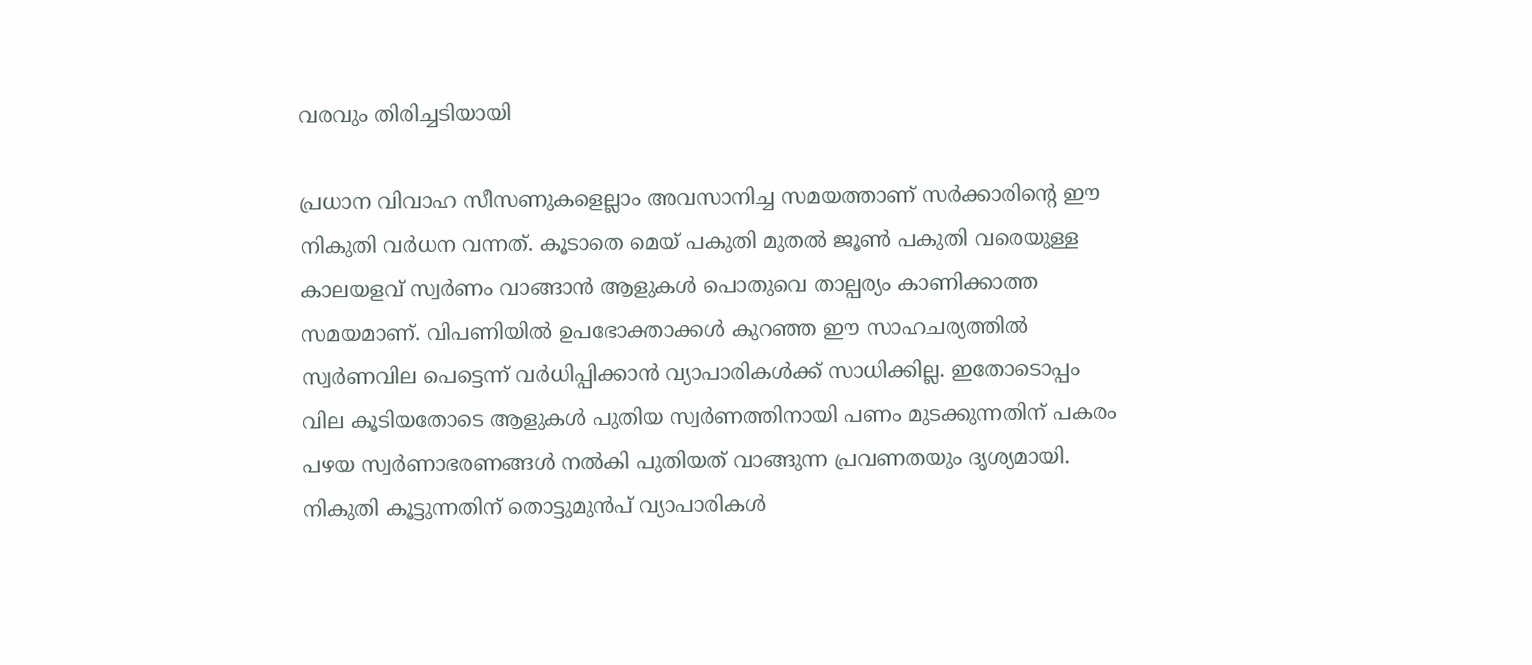വരവും തിരിച്ചടിയായി

പ്രധാന വിവാഹ സീസണുകളെല്ലാം അവസാനിച്ച സമയത്താണ് സര്‍ക്കാരിന്റെ ഈ നികുതി വര്‍ധന വന്നത്. കൂടാതെ മെയ് പകുതി മുതല്‍ ജൂണ്‍ പകുതി വരെയുള്ള കാലയളവ് സ്വര്‍ണം വാങ്ങാന്‍ ആളുകള്‍ പൊതുവെ താല്പര്യം കാണിക്കാത്ത സമയമാണ്. വിപണിയില്‍ ഉപഭോക്താക്കള്‍ കുറഞ്ഞ ഈ സാഹചര്യത്തില്‍ സ്വര്‍ണവില പെട്ടെന്ന് വര്‍ധിപ്പിക്കാന്‍ വ്യാപാരികള്‍ക്ക് സാധിക്കില്ല. ഇതോടൊപ്പം വില കൂടിയതോടെ ആളുകള്‍ പുതിയ സ്വര്‍ണത്തിനായി പണം മുടക്കുന്നതിന് പകരം പഴയ സ്വര്‍ണാഭരണങ്ങള്‍ നല്‍കി പുതിയത് വാങ്ങുന്ന പ്രവണതയും ദൃശ്യമായി. നികുതി കൂട്ടുന്നതിന് തൊട്ടുമുന്‍പ് വ്യാപാരികള്‍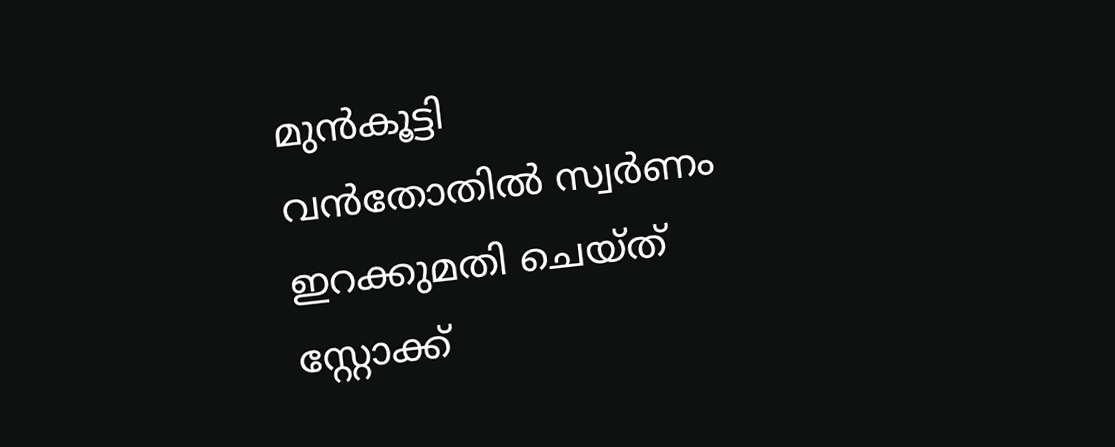മുന്‍കൂട്ടി വന്‍തോതില്‍ സ്വര്‍ണം ഇറക്കുമതി ചെയ്ത് സ്റ്റോക്ക്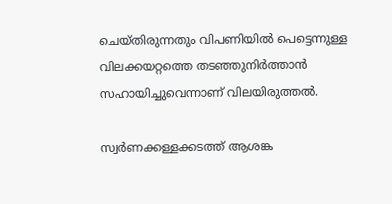ചെയ്തിരുന്നതും വിപണിയില്‍ പെട്ടെന്നുള്ള വിലക്കയറ്റത്തെ തടഞ്ഞുനിര്‍ത്താന്‍ സഹായിച്ചുവെന്നാണ് വിലയിരുത്തല്‍.

സ്വര്‍ണക്കള്ളക്കടത്ത് ആശങ്ക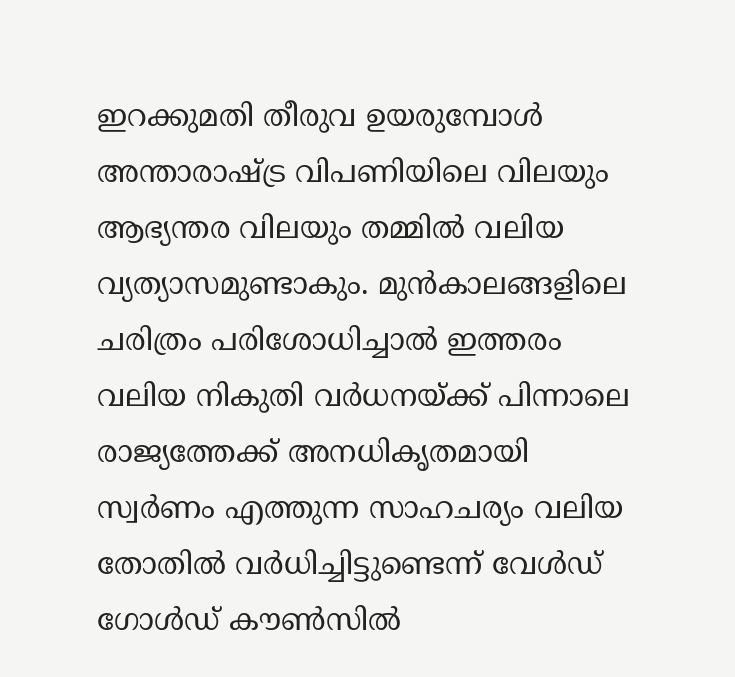ഇറക്കുമതി തീരുവ ഉയരുമ്പോള്‍ അന്താരാഷ്ട്ര വിപണിയിലെ വിലയും ആഭ്യന്തര വിലയും തമ്മില്‍ വലിയ വ്യത്യാസമുണ്ടാകും. മുന്‍കാലങ്ങളിലെ ചരിത്രം പരിശോധിച്ചാല്‍ ഇത്തരം വലിയ നികുതി വര്‍ധനയ്ക്ക് പിന്നാലെ രാജ്യത്തേക്ക് അനധികൃതമായി സ്വര്‍ണം എത്തുന്ന സാഹചര്യം വലിയ തോതില്‍ വര്‍ധിച്ചിട്ടുണ്ടെന്ന് വേള്‍ഡ് ഗോള്‍ഡ് കൗണ്‍സില്‍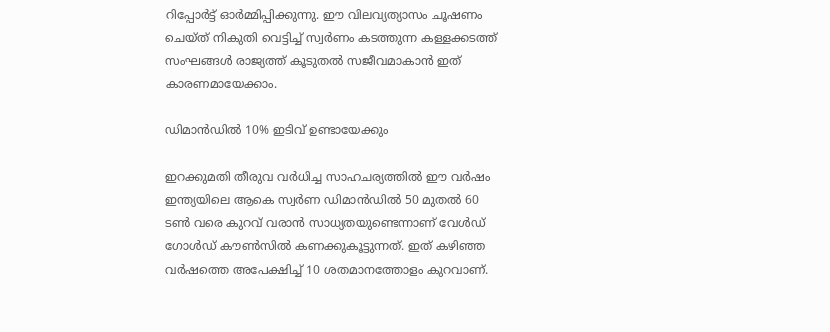റിപ്പോര്‍ട്ട് ഓര്‍മ്മിപ്പിക്കുന്നു. ഈ വിലവ്യത്യാസം ചൂഷണം ചെയ്ത് നികുതി വെട്ടിച്ച് സ്വര്‍ണം കടത്തുന്ന കള്ളക്കടത്ത് സംഘങ്ങള്‍ രാജ്യത്ത് കൂടുതല്‍ സജീവമാകാന്‍ ഇത് കാരണമായേക്കാം.

ഡിമാന്‍ഡില്‍ 10% ഇടിവ് ഉണ്ടായേക്കും

ഇറക്കുമതി തീരുവ വര്‍ധിച്ച സാഹചര്യത്തില്‍ ഈ വര്‍ഷം ഇന്ത്യയിലെ ആകെ സ്വര്‍ണ ഡിമാന്‍ഡില്‍ 50 മുതല്‍ 60 ടണ്‍ വരെ കുറവ് വരാന്‍ സാധ്യതയുണ്ടെന്നാണ് വേള്‍ഡ് ഗോള്‍ഡ് കൗണ്‍സില്‍ കണക്കുകൂട്ടുന്നത്. ഇത് കഴിഞ്ഞ വര്‍ഷത്തെ അപേക്ഷിച്ച് 10 ശതമാനത്തോളം കുറവാണ്.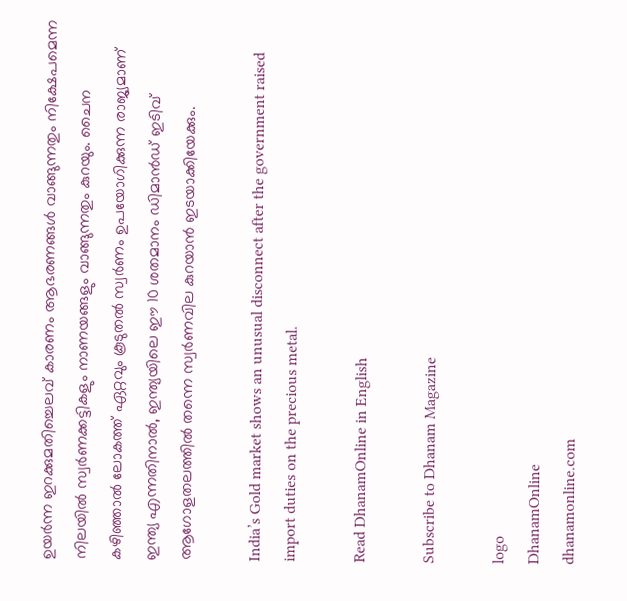ഉയര്‍ന്ന ഇറക്കുമതിച്ചെലവ് കാരണം ആഭരണങ്ങള്‍ വാങ്ങുന്നതും നിക്ഷേപമെന്ന നിലയില്‍ സ്വര്‍ണക്കട്ടികളും നാണയങ്ങളും വാങ്ങുന്നതും കുറയും. ചൈന കഴിഞ്ഞാല്‍ ലോകത്ത് ഏറ്റവും കൂടുതല്‍ സ്വര്‍ണം ഉപയോഗിക്കുന്ന രാജ്യമാണ് ഇന്ത്യ എന്നതിനാല്‍, ഇന്ത്യയിലെ ഈ 10 ശതമാനം ഡിമാന്‍ഡ് ഇടിവ് ആഗോളതലത്തില്‍ തന്നെ സ്വര്‍ണവില കുറയാന്‍ ഇടയാക്കിയേക്കും.

India’s Gold market shows an unusual disconnect after the government raised import duties on the precious metal.

Read DhanamOnline in English

Subscribe to Dhanam Magazine

logo
DhanamOnline
dhanamonline.com